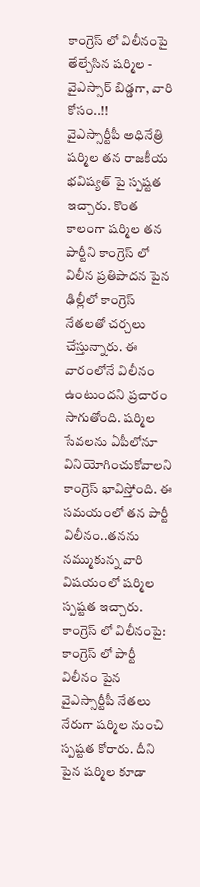కాంగ్రెస్ లో విలీనంపై తేల్చేసిన షర్మిల - వైఎస్సార్ బిడ్డగా, వారి కోసం..!!
వైఎస్సార్టీపీ అధినేత్రి షర్మిల తన రాజకీయ భవిష్యత్ పై స్పష్టత ఇచ్చారు. కొంత కాలంగా షర్మిల తన పార్టీని కాంగ్రెస్ లో విలీన ప్రతిపాదన పైన ఢిల్లీలో కాంగ్రెస్ నేతలతో చర్చలు చేస్తున్నారు. ఈ వారంలోనే విలీనం ఉంటుందని ప్రచారం సాగుతోంది. షర్మిల సేవలను ఏపీలోనూ వినియోగించుకోవాలని కాంగ్రెస్ భావిస్తోంది. ఈ సమయంలో తన పార్టీ విలీనం..తనను నమ్ముకున్న వారి విషయంలో షర్మిల స్పష్టత ఇచ్చారు.
కాంగ్రెస్ లో విలీనంపై: కాంగ్రెస్ లో పార్టీ విలీనం పైన వైఎస్సార్టీపీ నేతలు నేరుగా షర్మిల నుంచి స్పష్టత కోరారు. దీని పైన షర్మిల కూడా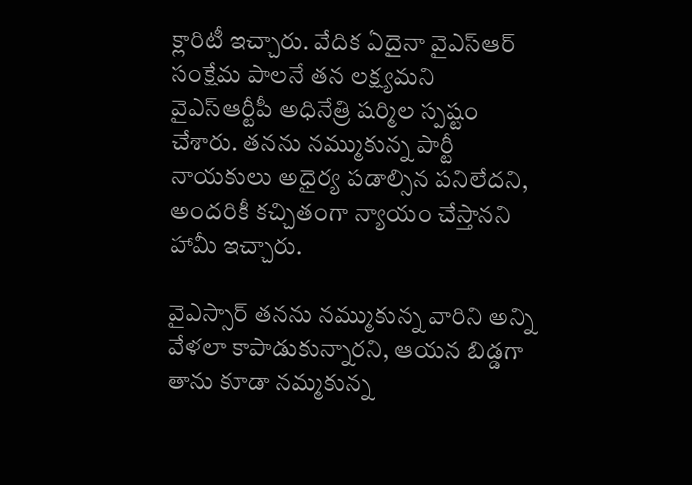క్లారిటీ ఇచ్చారు. వేదిక ఏదైనా వైఎస్ఆర్ సంక్షేమ పాలనే తన లక్ష్యమని వైఎస్ఆర్టీపీ అధినేత్రి షర్మిల స్పష్టం చేశారు. తనను నమ్ముకున్న పార్టీ నాయకులు అధైర్య పడాల్సిన పనిలేదని, అందరికీ కచ్చితంగా న్యాయం చేస్తానని హామీ ఇచ్చారు.

వైఎస్సార్ తనను నమ్ముకున్న వారిని అన్ని వేళలా కాపాడుకున్నారని, ఆయన బిడ్డగా తాను కూడా నమ్మకున్న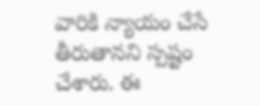వారికి న్యాయం చేసే తీరుతానని స్పష్టం చేశారు. ఈ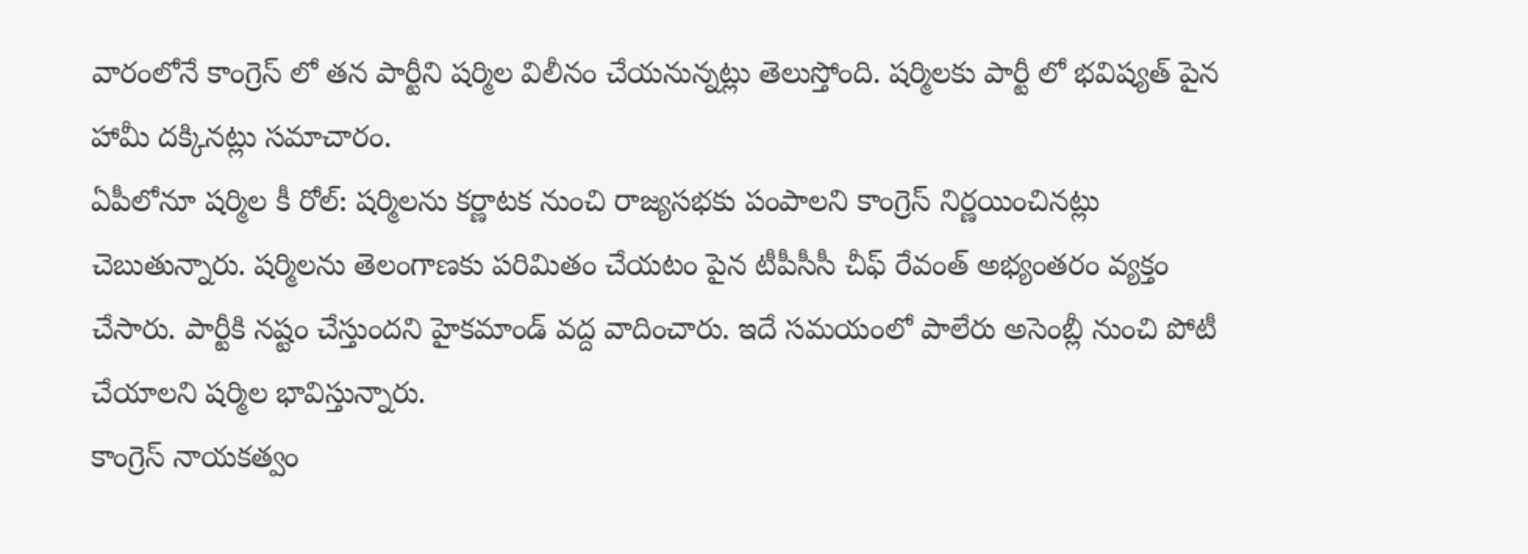వారంలోనే కాంగ్రెస్ లో తన పార్టీని షర్మిల విలీనం చేయనున్నట్లు తెలుస్తోంది. షర్మిలకు పార్టీ లో భవిష్యత్ పైన హామీ దక్కినట్లు సమాచారం.
ఏపీలోనూ షర్మిల కీ రోల్: షర్మిలను కర్ణాటక నుంచి రాజ్యసభకు పంపాలని కాంగ్రెస్ నిర్ణయించినట్లు చెబుతున్నారు. షర్మిలను తెలంగాణకు పరిమితం చేయటం పైన టీపీసీసీ చీఫ్ రేవంత్ అభ్యంతరం వ్యక్తం చేసారు. పార్టీకి నష్టం చేస్తుందని హైకమాండ్ వద్ద వాదించారు. ఇదే సమయంలో పాలేరు అసెంబ్లీ నుంచి పోటీ చేయాలని షర్మిల భావిస్తున్నారు.
కాంగ్రెస్ నాయకత్వం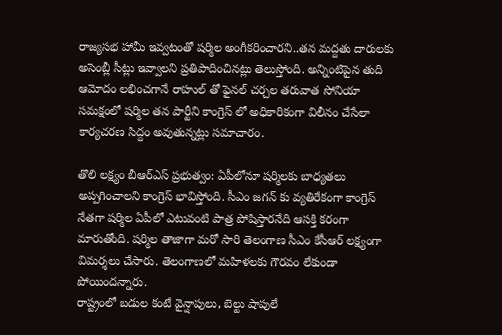రాజ్యసభ హామీ ఇవ్వటంతో షర్మిల అంగీకరించారని..తన మద్దతు దారులకు అసెంబ్లీ సీట్లు ఇవ్వాలని ప్రతిపాదించినట్లు తెలుస్తోంది. అన్నింటిపైన తుది ఆమోదం లభించగానే రాహుల్ తో ఫైనల్ చర్చల తరువాత సోనియా సమక్షంలో షర్మిల తన పార్టీని కాంగ్రెస్ లో అధికారికంగా విలీనం చేసేలా కార్యచరణ సిద్దం అవుతున్నట్లు సమాచారం.

తొలి లక్ష్యం బీఆర్ఎస్ ప్రభుత్వం: ఏపీలోనూ షర్మిలకు బాధ్యతలు అప్పగించాలని కాంగ్రెస్ భావిస్తోంది. సీఎం జగన్ కు వ్యతిరేకంగా కాంగ్రెస్ నేతగా షర్మిల ఏపీలో ఎటువంటి పాత్ర పోషిస్తారనేది ఆసక్తి కరంగా మారుతోంది. షర్మిల తాజాగా మరో సారి తెలంగాణ సీఎం కేసీఆర్ లక్ష్యంగా విమర్శలు చేసారు. తెలంగాణలో మహిళలకు గౌరవం లేకుండా పోయిందన్నారు.
రాష్ట్రంలో బడుల కంటే వైన్షాపులు, బెల్టు షాపులే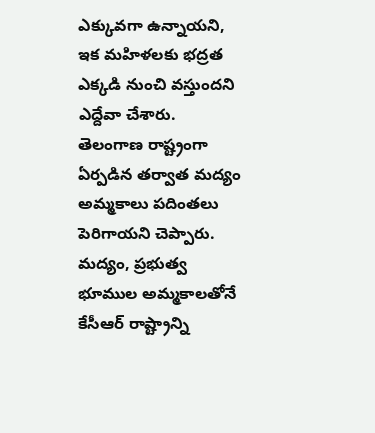ఎక్కువగా ఉన్నాయని, ఇక మహిళలకు భద్రత ఎక్కడి నుంచి వస్తుందని ఎద్దేవా చేశారు. తెలంగాణ రాష్ట్రంగా ఏర్పడిన తర్వాత మద్యం అమ్మకాలు పదింతలు పెరిగాయని చెప్పారు. మద్యం, ప్రభుత్వ భూముల అమ్మకాలతోనే కేసీఆర్ రాష్ట్రాన్ని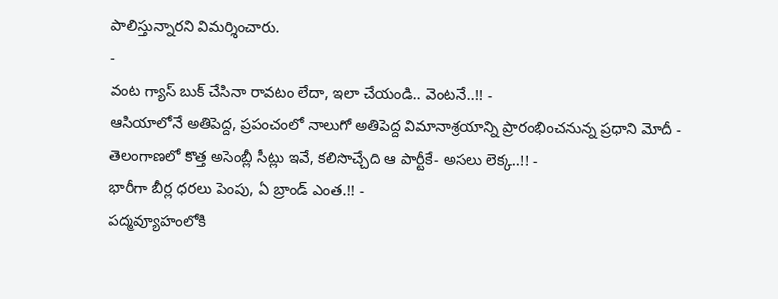పాలిస్తున్నారని విమర్శించారు.
-
వంట గ్యాస్ బుక్ చేసినా రావటం లేదా, ఇలా చేయండి.. వెంటనే..!! -
ఆసియాలోనే అతిపెద్ద, ప్రపంచంలో నాలుగో అతిపెద్ద విమానాశ్రయాన్ని ప్రారంభించనున్న ప్రధాని మోదీ -
తెలంగాణలో కొత్త అసెంబ్లీ సీట్లు ఇవే, కలిసొచ్చేది ఆ పార్టీకే- అసలు లెక్క..!! -
భారీగా బీర్ల ధరలు పెంపు, ఏ బ్రాండ్ ఎంత.!! -
పద్మవ్యూహంలోకి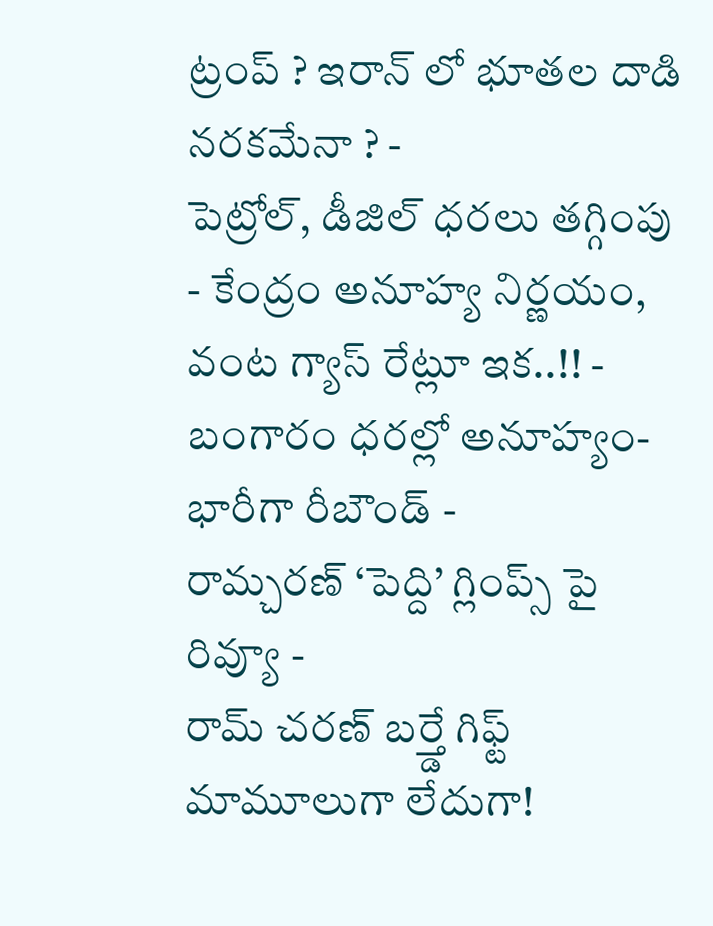ట్రంప్ ? ఇరాన్ లో భూతల దాడి నరకమేనా ? -
పెట్రోల్, డీజిల్ ధరలు తగ్గింపు - కేంద్రం అనూహ్య నిర్ణయం, వంట గ్యాస్ రేట్లూ ఇక..!! -
బంగారం ధరల్లో అనూహ్యం- భారీగా రీబౌండ్ -
రామ్చరణ్ ‘పెద్ది’ గ్లింప్స్ పై రివ్యూ -
రామ్ చరణ్ బర్త్డే గిఫ్ట్ మామూలుగా లేదుగా!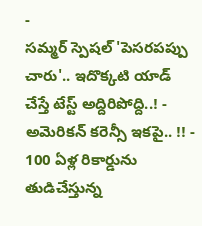-
సమ్మర్ స్పెషల్ 'పెసరపప్పు చారు'.. ఇదొక్కటి యాడ్ చేస్తే టేస్ట్ అద్దిరిపోద్ది..! -
అమెరికన్ కరెన్సీ ఇకపై.. !! -
100 ఏళ్ల రికార్డును తుడిచేస్తున్న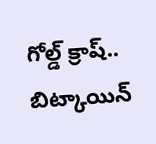గోల్డ్ క్రాష్.. బిట్కాయిన్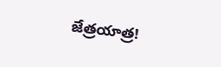జేత్రయాత్ర!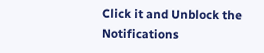Click it and Unblock the Notifications